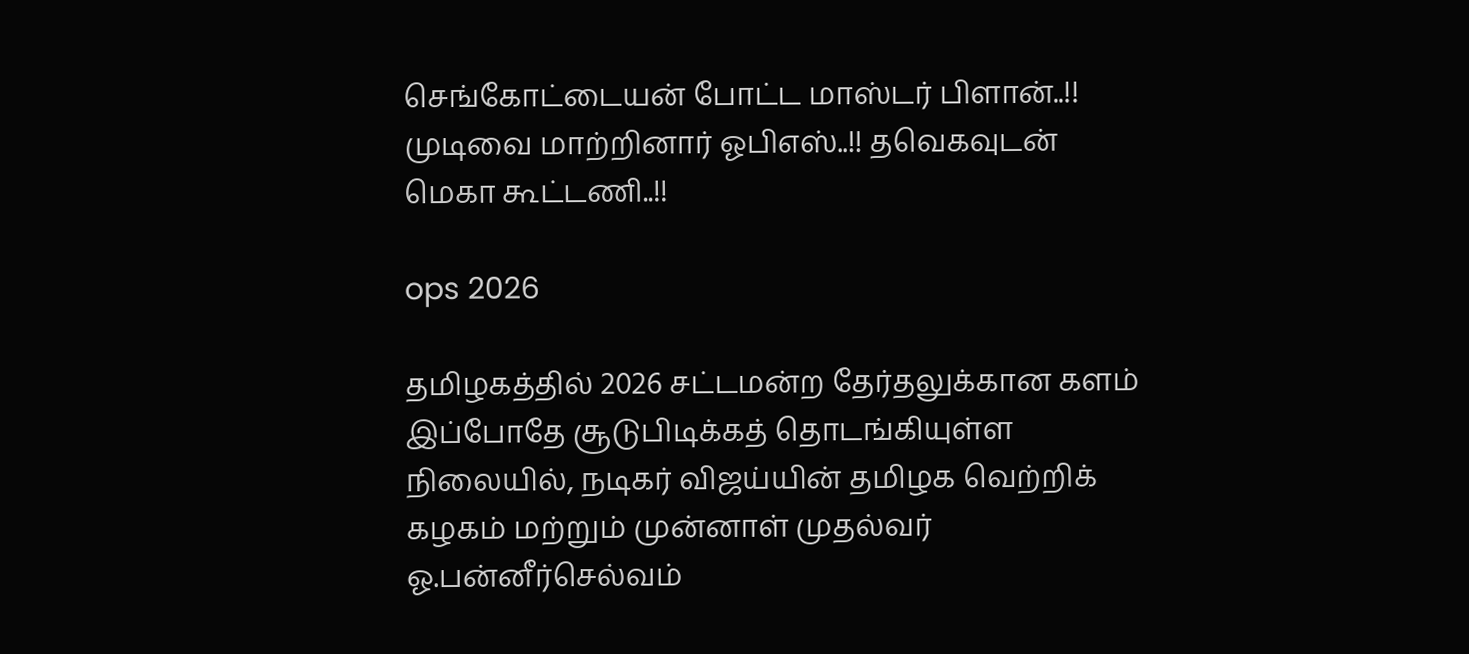செங்கோட்டையன் போட்ட மாஸ்டர் பிளான்..!! முடிவை மாற்றினார் ஓபிஎஸ்..!! தவெகவுடன் மெகா கூட்டணி..!!

ops 2026

தமிழகத்தில் 2026 சட்டமன்ற தேர்தலுக்கான களம் இப்போதே சூடுபிடிக்கத் தொடங்கியுள்ள நிலையில், நடிகர் விஜய்யின் தமிழக வெற்றிக் கழகம் மற்றும் முன்னாள் முதல்வர் ஓ.பன்னீர்செல்வம்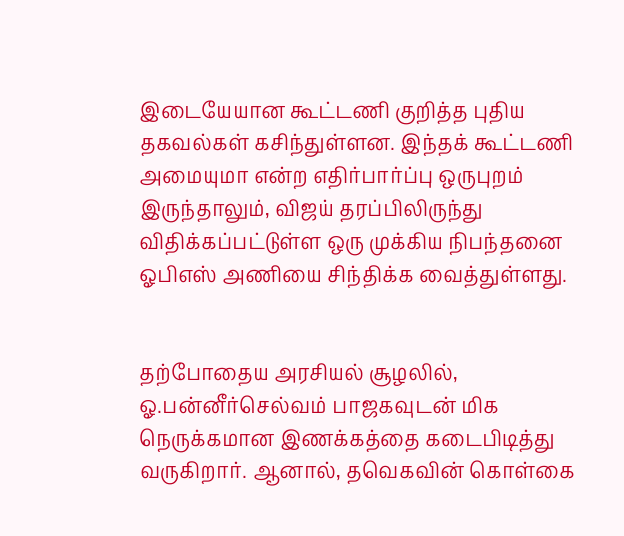இடையேயான கூட்டணி குறித்த புதிய தகவல்கள் கசிந்துள்ளன. இந்தக் கூட்டணி அமையுமா என்ற எதிர்பார்ப்பு ஒருபுறம் இருந்தாலும், விஜய் தரப்பிலிருந்து விதிக்கப்பட்டுள்ள ஒரு முக்கிய நிபந்தனை ஓபிஎஸ் அணியை சிந்திக்க வைத்துள்ளது.


தற்போதைய அரசியல் சூழலில், ஓ.பன்னீர்செல்வம் பாஜகவுடன் மிக நெருக்கமான இணக்கத்தை கடைபிடித்து வருகிறார். ஆனால், தவெகவின் கொள்கை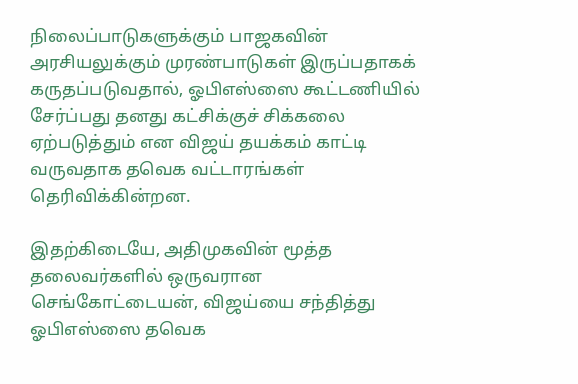நிலைப்பாடுகளுக்கும் பாஜகவின் அரசியலுக்கும் முரண்பாடுகள் இருப்பதாகக் கருதப்படுவதால், ஓபிஎஸ்ஸை கூட்டணியில் சேர்ப்பது தனது கட்சிக்குச் சிக்கலை ஏற்படுத்தும் என விஜய் தயக்கம் காட்டி வருவதாக தவெக வட்டாரங்கள் தெரிவிக்கின்றன.

இதற்கிடையே, அதிமுகவின் மூத்த தலைவர்களில் ஒருவரான செங்கோட்டையன், விஜய்யை சந்தித்து ஓபிஎஸ்ஸை தவெக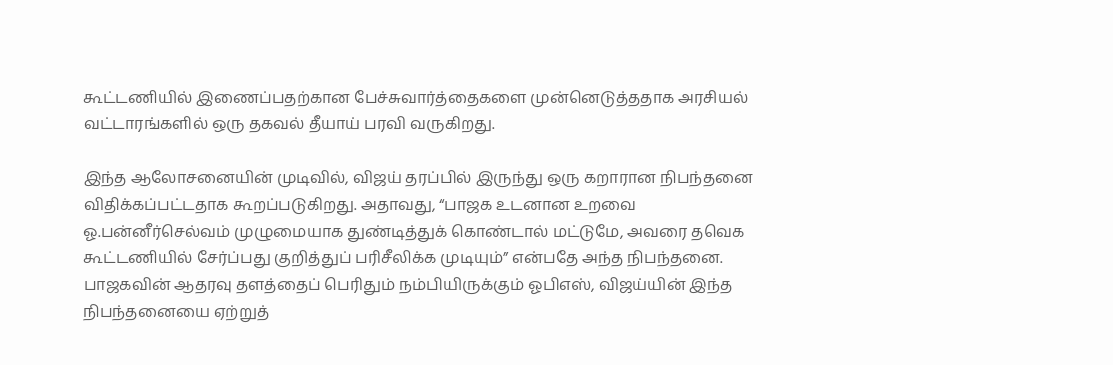கூட்டணியில் இணைப்பதற்கான பேச்சுவார்த்தைகளை முன்னெடுத்ததாக அரசியல் வட்டாரங்களில் ஒரு தகவல் தீயாய் பரவி வருகிறது.

இந்த ஆலோசனையின் முடிவில், விஜய் தரப்பில் இருந்து ஒரு கறாரான நிபந்தனை விதிக்கப்பட்டதாக கூறப்படுகிறது. அதாவது, “பாஜக உடனான உறவை ஓ.பன்னீர்செல்வம் முழுமையாக துண்டித்துக் கொண்டால் மட்டுமே, அவரை தவெக கூட்டணியில் சேர்ப்பது குறித்துப் பரிசீலிக்க முடியும்” என்பதே அந்த நிபந்தனை. பாஜகவின் ஆதரவு தளத்தைப் பெரிதும் நம்பியிருக்கும் ஓபிஎஸ், விஜய்யின் இந்த நிபந்தனையை ஏற்றுத்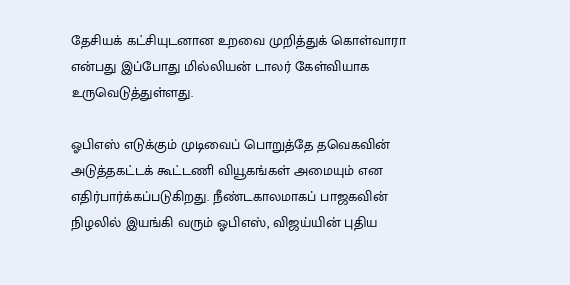தேசியக் கட்சியுடனான உறவை முறித்துக் கொள்வாரா என்பது இப்போது மில்லியன் டாலர் கேள்வியாக உருவெடுத்துள்ளது.

ஓபிஎஸ் எடுக்கும் முடிவைப் பொறுத்தே தவெகவின் அடுத்தகட்டக் கூட்டணி வியூகங்கள் அமையும் என எதிர்பார்க்கப்படுகிறது. நீண்டகாலமாகப் பாஜகவின் நிழலில் இயங்கி வரும் ஓபிஎஸ், விஜய்யின் புதிய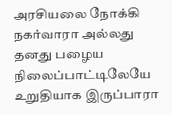அரசியலை நோக்கி நகர்வாரா அல்லது தனது பழைய நிலைப்பாட்டிலேயே உறுதியாக இருப்பாரா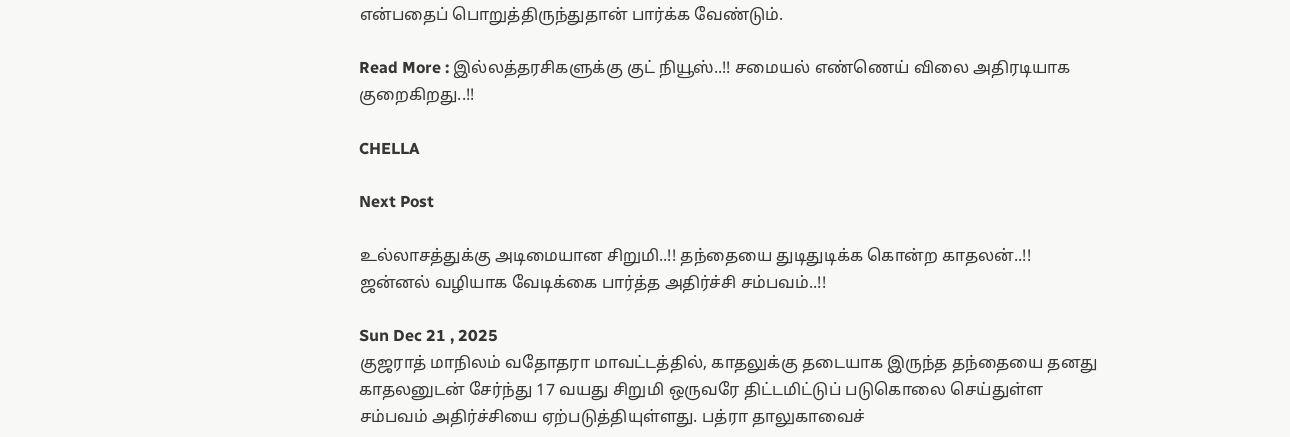என்பதைப் பொறுத்திருந்துதான் பார்க்க வேண்டும்.

Read More : இல்லத்தரசிகளுக்கு குட் நியூஸ்..!! சமையல் எண்ணெய் விலை அதிரடியாக குறைகிறது..!!

CHELLA

Next Post

உல்லாசத்துக்கு அடிமையான சிறுமி..!! தந்தையை துடிதுடிக்க கொன்ற காதலன்..!! ஜன்னல் வழியாக வேடிக்கை பார்த்த அதிர்ச்சி சம்பவம்..!!

Sun Dec 21 , 2025
குஜராத் மாநிலம் வதோதரா மாவட்டத்தில், காதலுக்கு தடையாக இருந்த தந்தையை தனது காதலனுடன் சேர்ந்து 17 வயது சிறுமி ஒருவரே திட்டமிட்டுப் படுகொலை செய்துள்ள சம்பவம் அதிர்ச்சியை ஏற்படுத்தியுள்ளது. பத்ரா தாலுகாவைச்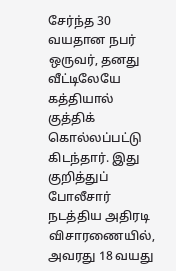சேர்ந்த 30 வயதான நபர் ஒருவர், தனது வீட்டிலேயே கத்தியால் குத்திக் கொல்லப்பட்டு கிடந்தார். இது குறித்துப் போலீசார் நடத்திய அதிரடி விசாரணையில், அவரது 18 வயது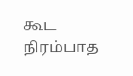கூட நிரம்பாத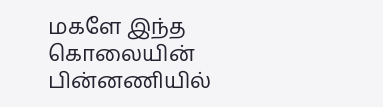மகளே இந்த கொலையின் பின்னணியில்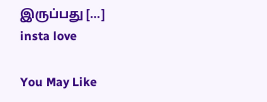இருப்பது […]
insta love

You May Like